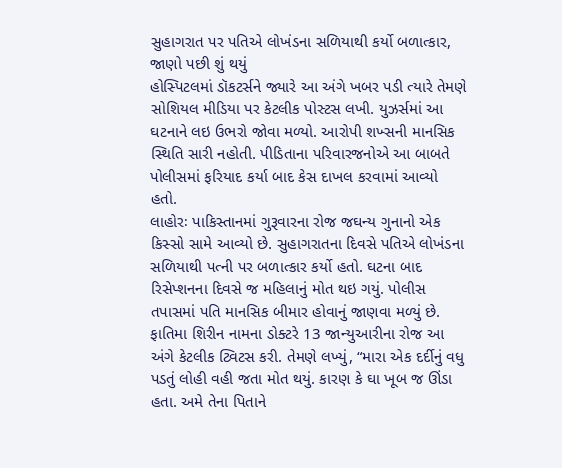સુહાગરાત પર પતિએ લોખંડના સળિયાથી કર્યો બળાત્કાર, જાણો પછી શું થયું
હોસ્પિટલમાં ડૉકટર્સને જ્યારે આ અંગે ખબર પડી ત્યારે તેમણે સોશિયલ મીડિયા પર કેટલીક પોસ્ટસ લખી. યુઝર્સમાં આ ઘટનાને લઇ ઉભરો જોવા મળ્યો. આરોપી શખ્સની માનસિક સ્થિતિ સારી નહોતી. પીડિતાના પરિવારજનોએ આ બાબતે પોલીસમાં ફરિયાદ કર્યા બાદ કેસ દાખલ કરવામાં આવ્યો હતો.
લાહોરઃ પાકિસ્તાનમાં ગુરૂવારના રોજ જઘન્ય ગુનાનો એક કિસ્સો સામે આવ્યો છે. સુહાગરાતના દિવસે પતિએ લોખંડના સળિયાથી પત્ની પર બળાત્કાર કર્યો હતો. ઘટના બાદ રિસેપ્શનના દિવસે જ મહિલાનું મોત થઇ ગયું. પોલીસ તપાસમાં પતિ માનસિક બીમાર હોવાનું જાણવા મળ્યું છે.
ફાતિમા શિરીન નામના ડોક્ટરે 13 જાન્યુઆરીના રોજ આ અંગે કેટલીક ટ્વિટસ કરી. તેમણે લખ્યું, “મારા એક દર્દીનું વધુ પડતું લોહી વહી જતા મોત થયું. કારણ કે ઘા ખૂબ જ ઊંડા હતા. અમે તેના પિતાને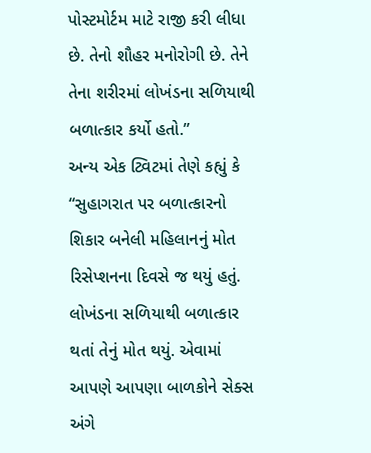પોસ્ટમોર્ટમ માટે રાજી કરી લીધા છે. તેનો શૌહર મનોરોગી છે. તેને તેના શરીરમાં લોખંડના સળિયાથી બળાત્કાર કર્યો હતો.”
અન્ય એક ટ્વિટમાં તેણે કહ્યું કે “સુહાગરાત પર બળાત્કારનો શિકાર બનેલી મહિલાનનું મોત રિસેપ્શનના દિવસે જ થયું હતું. લોખંડના સળિયાથી બળાત્કાર થતાં તેનું મોત થયું. એવામાં આપણે આપણા બાળકોને સેક્સ અંગે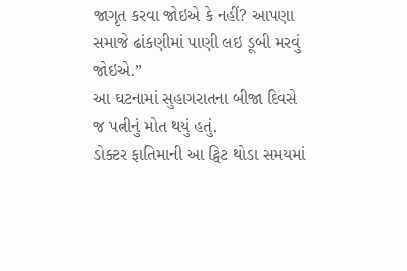જાગૃત કરવા જોઇએ કે નહીં? આપણા સમાજે ઢાંકણીમાં પાણી લઇ ડૂબી મરવું જોઇએ.”
આ ઘટનામાં સુહાગરાતના બીજા દિવસે જ પત્નીનું મોત થયું હતું.
ડોક્ટર ફાતિમાની આ ટ્વિટ થોડા સમયમાં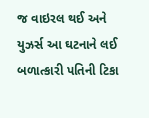જ વાઇરલ થઈ અને યુઝર્સ આ ઘટનાને લઈ બળાત્કારી પતિની ટિકા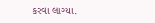કરવા લાગ્યા.